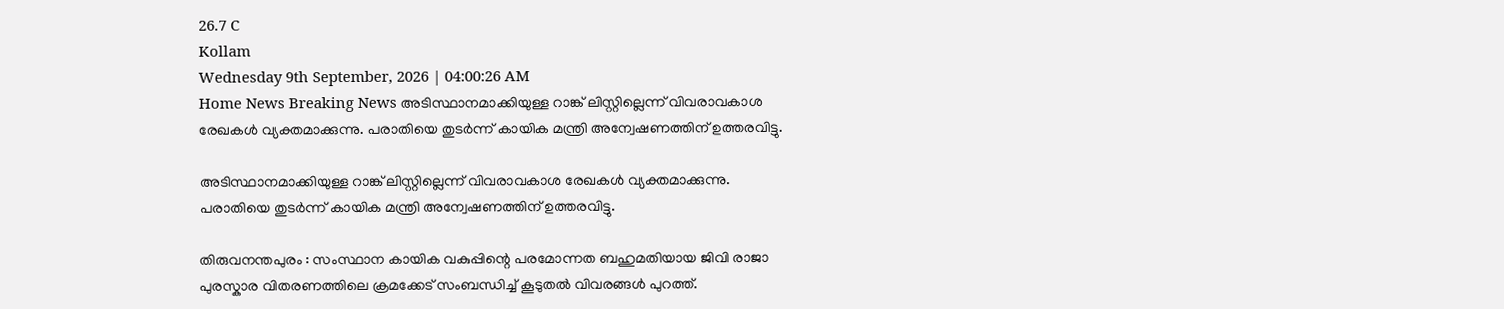26.7 C
Kollam
Wednesday 9th September, 2026 | 04:00:26 AM
Home News Breaking News അടിസ്ഥാനമാക്കിയുള്ള റാങ്ക് ലിസ്റ്റില്ലെന്ന് വിവരാവകാശ രേഖകൾ വ്യക്തമാക്കുന്നു. പരാതിയെ തുടർന്ന് കായിക മന്ത്രി അന്വേഷണത്തിന് ഉത്തരവിട്ടു.

അടിസ്ഥാനമാക്കിയുള്ള റാങ്ക് ലിസ്റ്റില്ലെന്ന് വിവരാവകാശ രേഖകൾ വ്യക്തമാക്കുന്നു. പരാതിയെ തുടർന്ന് കായിക മന്ത്രി അന്വേഷണത്തിന് ഉത്തരവിട്ടു.

തിരുവനന്തപുരം : സംസ്ഥാന കായിക വകുപ്പിന്റെ പരമോന്നത ബഹുമതിയായ ജിവി രാജാ പുരസ്കാര വിതരണത്തിലെ ക്രമക്കേട് സംബന്ധിച്ച് കൂടുതൽ വിവരങ്ങൾ പുറത്ത്.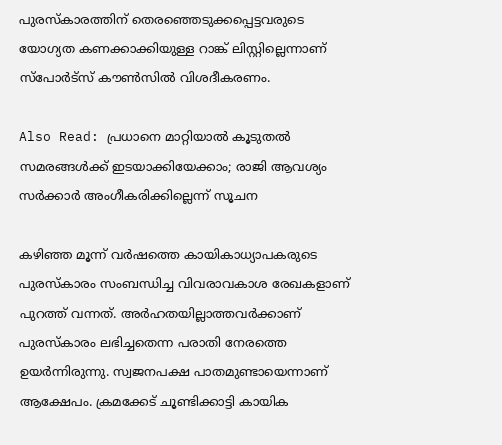പുരസ്കാരത്തിന് തെരഞ്ഞെടുക്കപ്പെട്ടവരുടെ യോഗ്യത കണക്കാക്കിയുള്ള റാങ്ക് ലിസ്റ്റില്ലെന്നാണ് സ്പോർട്സ് കൗൺസിൽ വിശദീകരണം.

Also Read: പ്രധാനെ മാറ്റിയാൽ കൂടുതൽ സമരങ്ങൾക്ക് ഇടയാക്കിയേക്കാം; രാജി ആവശ്യം സർക്കാർ അംഗീകരിക്കില്ലെന്ന് സൂചന

കഴിഞ്ഞ മൂന്ന് വർഷത്തെ കായികാധ്യാപകരുടെ പുരസ്കാരം സംബന്ധിച്ച വിവരാവകാശ രേഖകളാണ് പുറത്ത് വന്നത്. അർഹതയില്ലാത്തവർക്കാണ് പുരസ്കാരം ലഭിച്ചതെന്ന പരാതി നേരത്തെ ഉയർന്നിരുന്നു. സ്വജനപക്ഷ പാതമുണ്ടായെന്നാണ് ആക്ഷേപം. ക്രമക്കേട് ചൂണ്ടിക്കാട്ടി കായിക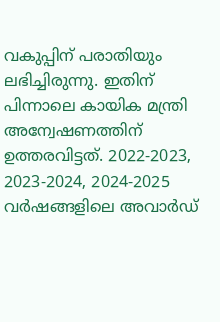വകുപ്പിന് പരാതിയും ലഭിച്ചിരുന്നു. ഇതിന് പിന്നാലെ കായിക മന്ത്രി അന്വേഷണത്തിന് ഉത്തരവിട്ടത്. 2022-2023, 2023-2024, 2024-2025 വർഷങ്ങളിലെ അവാർഡ്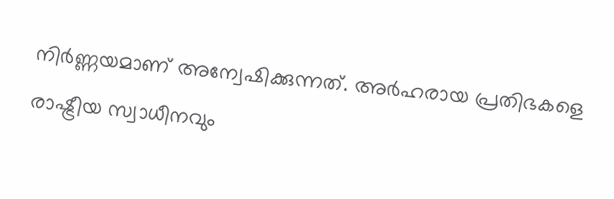നിർണ്ണയമാണ് അന്വേഷിക്കുന്നത്. അർഹരായ പ്രതിഭകളെ രാഷ്ട്രീയ സ്വാധീനവും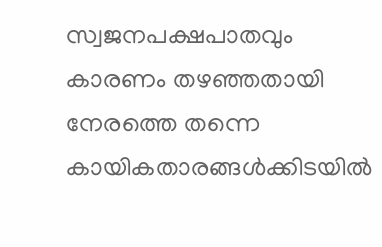സ്വജനപക്ഷപാതവും കാരണം തഴഞ്ഞതായി നേരത്തെ തന്നെ കായികതാരങ്ങൾക്കിടയിൽ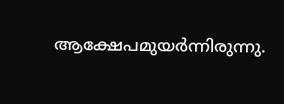ആക്ഷേപമുയർന്നിരുന്നു.